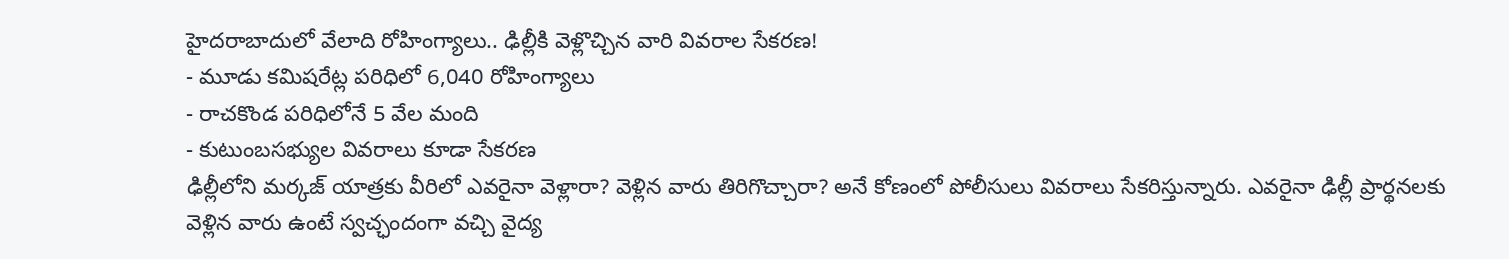హైదరాబాదులో వేలాది రోహింగ్యాలు.. ఢిల్లీకి వెళ్లొచ్చిన వారి వివరాల సేకరణ!
- మూడు కమిషరేట్ల పరిధిలో 6,040 రోహింగ్యాలు
- రాచకొండ పరిధిలోనే 5 వేల మంది
- కుటుంబసభ్యుల వివరాలు కూడా సేకరణ
ఢిల్లీలోని మర్కజ్ యాత్రకు వీరిలో ఎవరైనా వెళ్లారా? వెళ్లిన వారు తిరిగొచ్చారా? అనే కోణంలో పోలీసులు వివరాలు సేకరిస్తున్నారు. ఎవరైనా ఢిల్లీ ప్రార్థనలకు వెళ్లిన వారు ఉంటే స్వచ్ఛందంగా వచ్చి వైద్య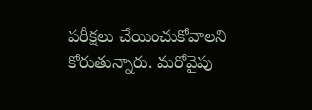పరీక్షలు చేయించుకోవాలని కోరుతున్నారు. మరోవైపు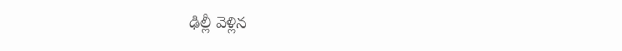ఢిల్లీ వెళ్లిన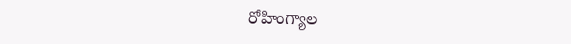రోహింగ్యాల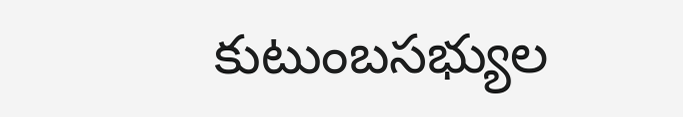కుటుంబసభ్యుల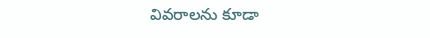వివరాలను కూడా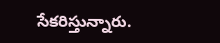సేకరిస్తున్నారు.